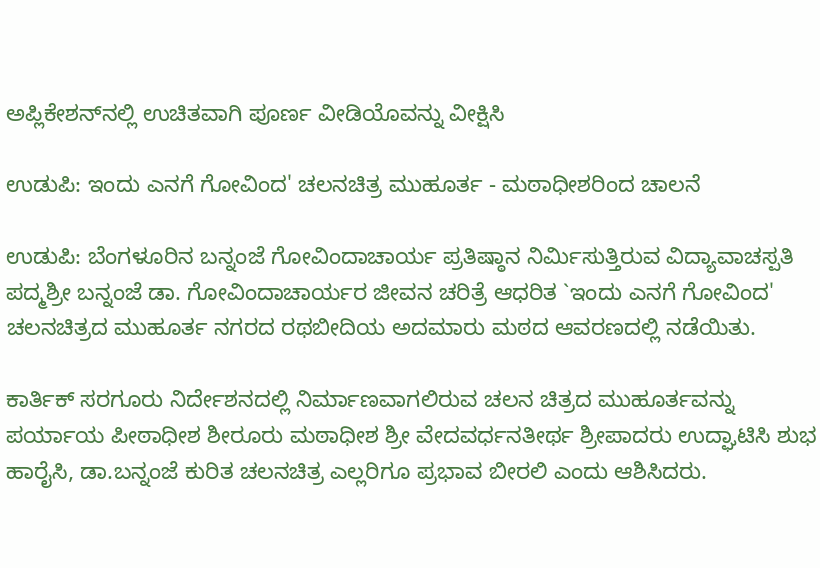ಅಪ್ಲಿಕೇಶನ್‌ನಲ್ಲಿ ಉಚಿತವಾಗಿ ಪೂರ್ಣ ವೀಡಿಯೊವನ್ನು ವೀಕ್ಷಿಸಿ

ಉಡುಪಿ: ಇಂದು ಎನಗೆ ಗೋವಿಂದ' ಚಲನಚಿತ್ರ ಮುಹೂರ್ತ - ಮಠಾಧೀಶರಿಂದ ಚಾಲನೆ

ಉಡುಪಿ: ಬೆಂಗಳೂರಿನ ಬನ್ನಂಜೆ ಗೋವಿಂದಾಚಾರ್ಯ ಪ್ರತಿಷ್ಠಾನ ನಿರ್ಮಿಸುತ್ತಿರುವ ವಿದ್ಯಾವಾಚಸ್ಪತಿ ಪದ್ಮಶ್ರೀ ಬನ್ನಂಜೆ ಡಾ. ಗೋವಿಂದಾಚಾರ್ಯರ ಜೀವನ ಚರಿತ್ರೆ ಆಧರಿತ `ಇಂದು ಎನಗೆ ಗೋವಿಂದ' ಚಲನಚಿತ್ರದ ಮುಹೂರ್ತ ನಗರದ ರಥಬೀದಿಯ ಅದಮಾರು ಮಠದ ಆವರಣದಲ್ಲಿ ನಡೆಯಿತು.

ಕಾರ್ತಿಕ್ ಸರಗೂರು ನಿರ್ದೇಶನದಲ್ಲಿ ನಿರ್ಮಾಣವಾಗಲಿರುವ ಚಲನ ಚಿತ್ರದ ಮುಹೂರ್ತವನ್ನು ಪರ್ಯಾಯ ಪೀಠಾಧೀಶ ಶೀರೂರು ಮಠಾಧೀಶ ಶ್ರೀ ವೇದವರ್ಧನತೀರ್ಥ ಶ್ರೀಪಾದರು ಉದ್ಘಾಟಿಸಿ ಶುಭ ಹಾರೈಸಿ, ಡಾ.ಬನ್ನಂಜೆ ಕುರಿತ ಚಲನಚಿತ್ರ ಎಲ್ಲರಿಗೂ ಪ್ರಭಾವ ಬೀರಲಿ ಎಂದು ಆಶಿಸಿದರು.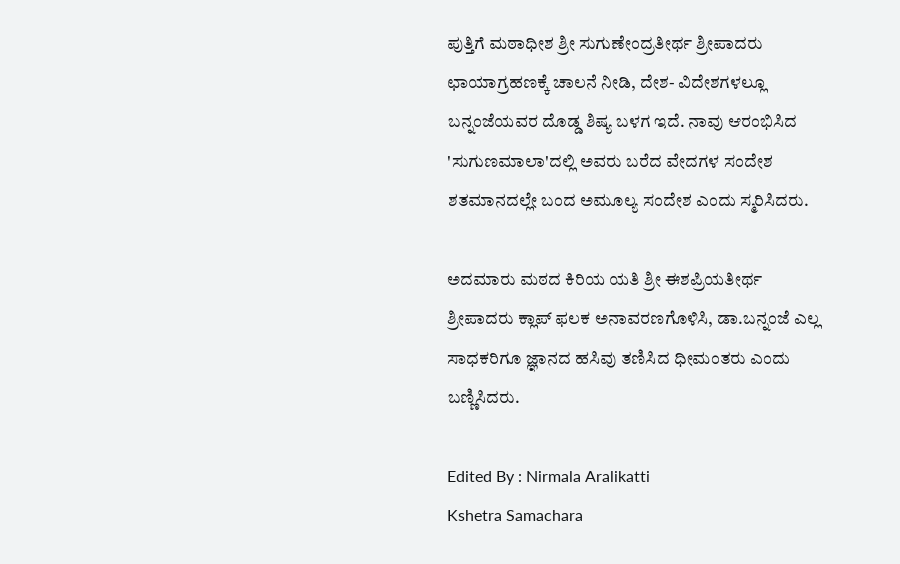ಪುತ್ತಿಗೆ ಮಠಾಧೀಶ ಶ್ರೀ ಸುಗುಣೇಂದ್ರತೀರ್ಥ ಶ್ರೀಪಾದರು ಛಾಯಾಗ್ರಹಣಕ್ಕೆ ಚಾಲನೆ ನೀಡಿ, ದೇಶ- ವಿದೇಶಗಳಲ್ಲೂ ಬನ್ನಂಜೆಯವರ ದೊಡ್ಡ ಶಿಷ್ಯ ಬಳಗ ಇದೆ. ನಾವು ಆರಂಭಿಸಿದ 'ಸುಗುಣಮಾಲಾ'ದಲ್ಲಿ ಅವರು ಬರೆದ ವೇದಗಳ ಸಂದೇಶ ಶತಮಾನದಲ್ಲೇ ಬಂದ ಅಮೂಲ್ಯ ಸಂದೇಶ ಎಂದು ಸ್ಮರಿಸಿದರು.

ಅದಮಾರು ಮಠದ ಕಿರಿಯ ಯತಿ ಶ್ರೀ ಈಶಪ್ರಿಯತೀರ್ಥ ಶ್ರೀಪಾದರು ಕ್ಲಾಪ್ ಫಲಕ ಅನಾವರಣಗೊಳಿಸಿ, ಡಾ.ಬನ್ನಂಜೆ ಎಲ್ಲ ಸಾಧಕರಿಗೂ ಜ್ಞಾನದ ಹಸಿವು ತಣಿಸಿದ ಧೀಮಂತರು ಎಂದು ಬಣ್ಣಿಸಿದರು.

Edited By : Nirmala Aralikatti
Kshetra Samachara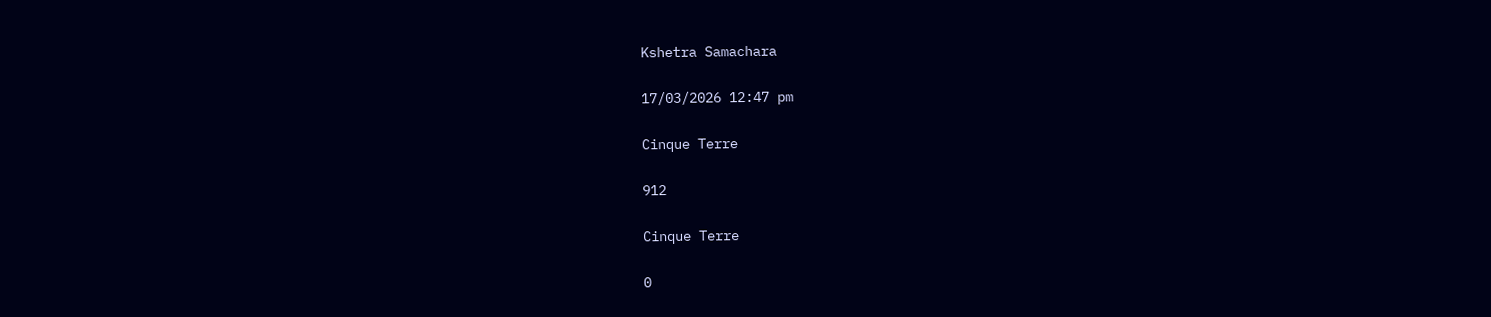Kshetra Samachara

17/03/2026 12:47 pm

Cinque Terre

912

Cinque Terre

0